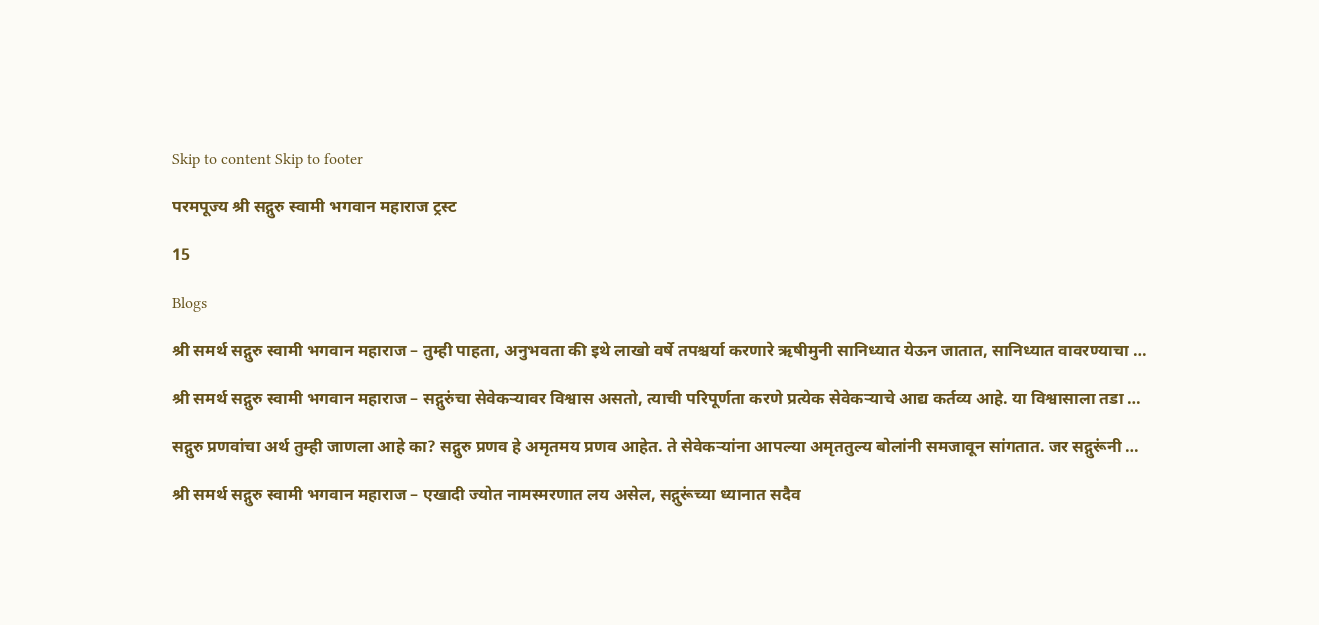Skip to content Skip to footer

परमपूज्य श्री सद्गुरु स्वामी भगवान महाराज ट्रस्ट

15

Blogs

श्री समर्थ सद्गुरु स्वामी भगवान महाराज – तुम्ही पाहता, अनुभवता की इथे लाखो वर्षे तपश्चर्या करणारे ऋषीमुनी सानिध्यात येऊन जातात, सानिध्यात वावरण्याचा …

श्री समर्थ सद्गुरु स्वामी भगवान महाराज – सद्गुरुंचा सेवेकर्‍यावर विश्वास असतो, त्याची परिपूर्णता करणे प्रत्येक सेवेकऱ्याचे आद्य कर्तव्य आहे. या विश्वासाला तडा …

सद्गुरु प्रणवांचा अर्थ तुम्ही जाणला आहे का? सद्गुरु प्रणव हे अमृतमय प्रणव आहेत. ते सेवेकऱ्यांना आपल्या अमृततुल्य बोलांनी समजावून सांगतात. जर सद्गुरूंनी …

श्री समर्थ सद्गुरु स्वामी भगवान महाराज – एखादी ज्योत नामस्मरणात लय असेल, सद्गुरूंच्या ध्यानात सदैव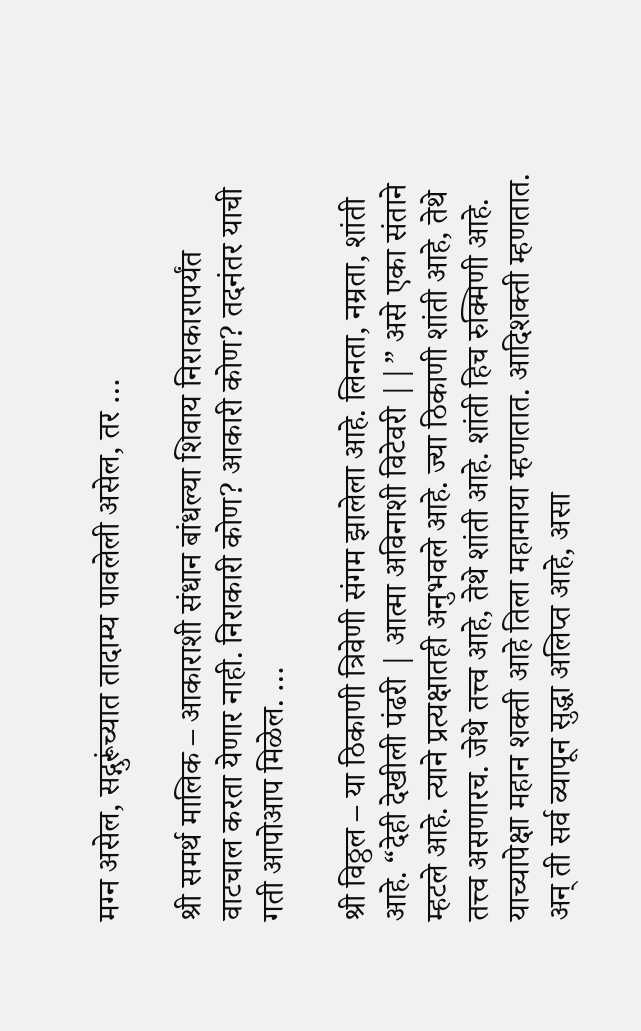मग्न असेल, सद्गुरूंच्यात तादाम्य पावलेली असेल, तर …

श्री समर्थ मालिक – आकाराशी संधान बांधल्या शिवाय निराकारापर्यंत वाटचाल करता येणार नाही. निराकारी कोण? आकारी कोण? तदनंतर याची गती आपोआप मिळेल. …

श्री विठ्ठल – या ठिकाणी त्रिवेणी संगम झालेला आहे. लिनता, नम्रता, शांती आहे. “देही देखीली पंढरी | आत्मा अविनाशी विटेवरी ||” असे एका संताने म्हटले आहे. त्याने प्रत्यक्षातही अनुभवले आहे. ज्या ठिकाणी शांती आहे, तेथे तत्त्व असणारच. जेथे तत्त्व आहे, तेथे शांती आहे. शांती हिच रुक्मिणी आहे. याच्यापेक्षा महान शक्ती आहे तिला महामाया म्हणतात. आदिशक्ती म्हणतात. अन् ती सर्व व्यापून सुद्धा अलिप्त आहे, असा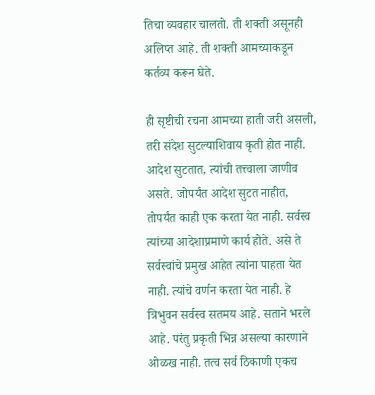तिचा व्यवहार चालतो. ती शक्ती असूनही अलिप्त आहे. ती शक्ती आमच्याकडून कर्तव्य करून घेते.

ही सृष्टीची रचना आमच्या हाती जरी असली, तरी संदेश सुटल्याशिवाय कृती होत नाही. आदेश सुटतात, त्यांची तत्त्वाला जाणीव असते. जोपर्यंत आदेश सुटत नाहीत, तोपर्यंत काही एक करता येत नाही. सर्वस्व त्यांच्या आदेशाप्रमाणे कार्य होते. असे ते सर्वस्वांचे प्रमुख आहेत त्यांना पाहता येत नाही. त्यांचे वर्णन करता येत नाही. हे त्रिभुवन सर्वस्व सतमय आहे. सताने भरले आहे. परंतु प्रकृती भिन्न असल्या कारणाने ओळख नाही. तत्व सर्व ठिकाणी एकच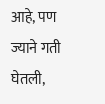आहे, पण ज्याने गती घेतली,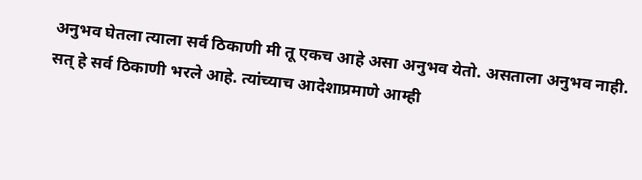अनुभव घेतला त्याला सर्व ठिकाणी मी तू एकच आहे असा अनुभव येतो. असताला अनुभव नाही. सत् हे सर्व ठिकाणी भरले आहे. त्यांच्याच आदेशाप्रमाणे आम्ही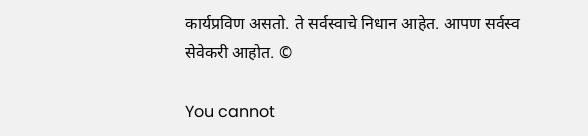कार्यप्रविण असतो. ते सर्वस्वाचे निधान आहेत. आपण सर्वस्व सेवेकरी आहोत. ©

You cannot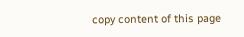copy content of this page